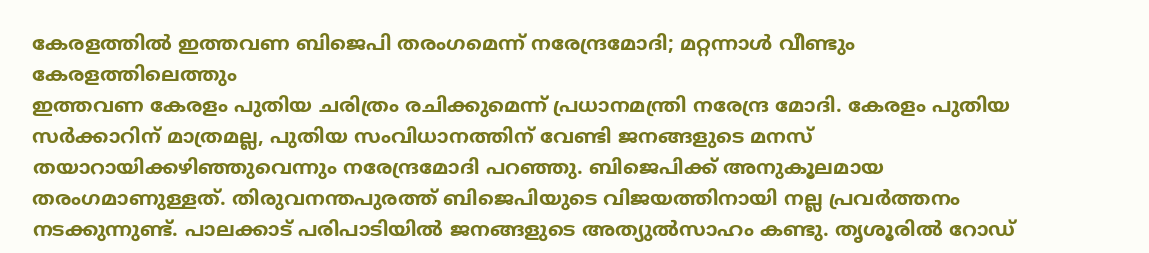കേരളത്തിൽ ഇത്തവണ ബിജെപി തരംഗമെന്ന് നരേന്ദ്രമോദി; മറ്റന്നാൾ വീണ്ടും കേരളത്തിലെത്തും
ഇത്തവണ കേരളം പുതിയ ചരിത്രം രചിക്കുമെന്ന് പ്രധാനമന്ത്രി നരേന്ദ്ര മോദി. കേരളം പുതിയ സർക്കാറിന് മാത്രമല്ല, പുതിയ സംവിധാനത്തിന് വേണ്ടി ജനങ്ങളുടെ മനസ് തയാറായിക്കഴിഞ്ഞുവെന്നും നരേന്ദ്രമോദി പറഞ്ഞു. ബിജെപിക്ക് അനുകൂലമായ തരംഗമാണുള്ളത്. തിരുവനന്തപുരത്ത് ബിജെപിയുടെ വിജയത്തിനായി നല്ല പ്രവർത്തനം നടക്കുന്നുണ്ട്. പാലക്കാട് പരിപാടിയിൽ ജനങ്ങളുടെ അത്യുൽസാഹം കണ്ടു. തൃശൂരിൽ റോഡ്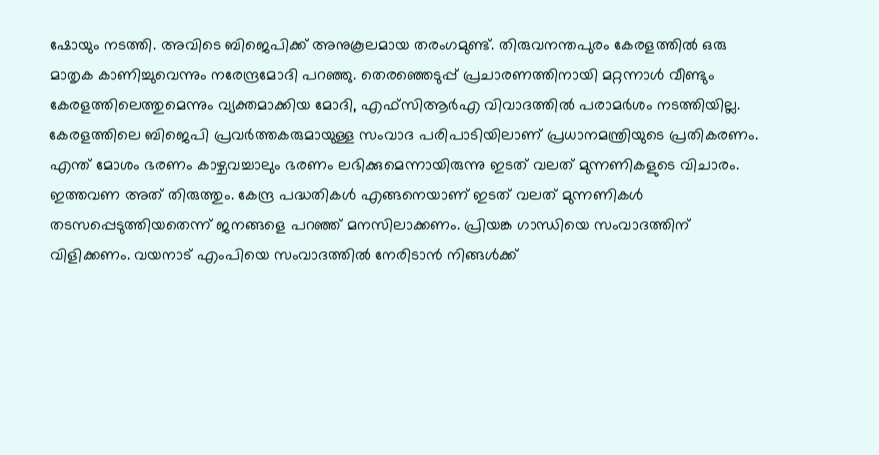ഷോയും നടത്തി. അവിടെ ബിജെപിക്ക് അനുകൂലമായ തരംഗമുണ്ട്. തിരുവനന്തപുരം കേരളത്തിൽ ഒരു മാതൃക കാണിച്ചുവെന്നും നരേന്ദ്രമോദി പറഞ്ഞു. തെരഞ്ഞെടുപ്പ് പ്രചാരണത്തിനായി മറ്റന്നാൾ വീണ്ടും കേരളത്തിലെത്തുമെന്നും വ്യക്തമാക്കിയ മോദി, എഫ്സിആർഎ വിവാദത്തിൽ പരാമർശം നടത്തിയില്ല. കേരളത്തിലെ ബിജെപി പ്രവർത്തകരുമായുള്ള സംവാദ പരിപാടിയിലാണ് പ്രധാനമന്ത്രിയുടെ പ്രതികരണം.
എന്ത് മോശം ഭരണം കാഴ്ചവച്ചാലും ഭരണം ലഭിക്കുമെന്നായിരുന്നു ഇടത് വലത് മുന്നണികളുടെ വിചാരം. ഇത്തവണ അത് തിരുത്തും. കേന്ദ്ര പദ്ധതികൾ എങ്ങനെയാണ് ഇടത് വലത് മുന്നണികൾ തടസപ്പെടുത്തിയതെന്ന് ജനങ്ങളെ പറഞ്ഞ് മനസിലാക്കണം. പ്രിയങ്ക ഗാന്ധിയെ സംവാദത്തിന് വിളിക്കണം. വയനാട് എംപിയെ സംവാദത്തിൽ നേരിടാൻ നിങ്ങൾക്ക്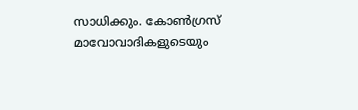സാധിക്കും. കോൺഗ്രസ് മാവോവാദികളുടെയും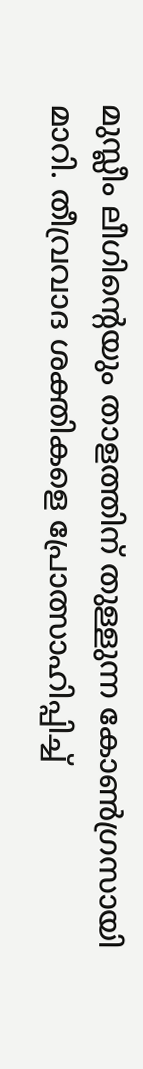മുസ്ലീം ലീഗിന്റെയും താളത്തിന് തുള്ളുന്ന കോൺഗ്രസായി മാറി. തീവ്രവാദ ശക്തികളെ പ്രോത്സാഹിപ്പിച്ച്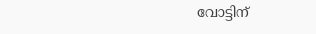വോട്ടിന്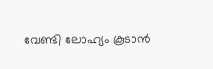വേണ്ടി ലോഹ്യം കൂടാൻ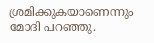ശ്രമിക്കുകയാണെന്നും മോദി പറഞ്ഞു.